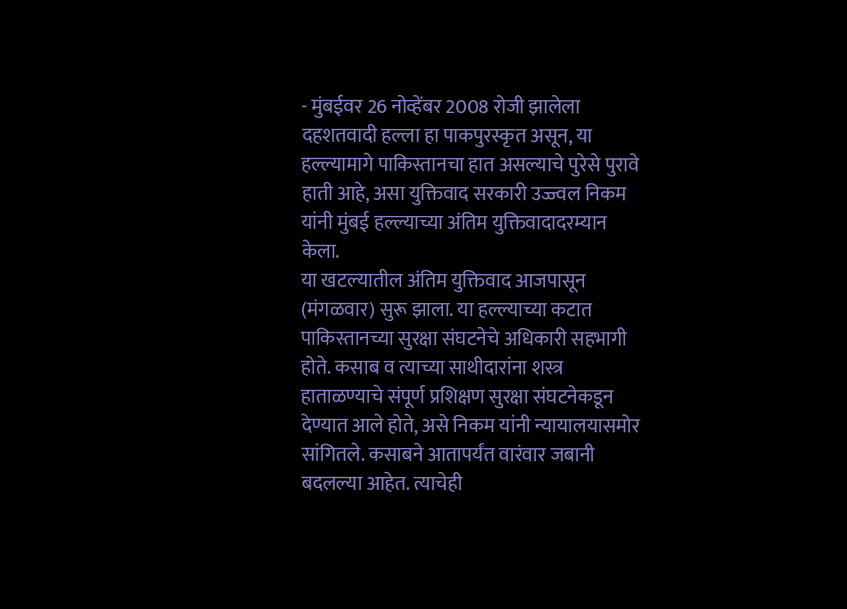- मुंबईवर 26 नोव्हेंबर 2008 रोजी झालेला दहशतवादी हल्ला हा पाकपुरस्कृत असून, या हल्ल्यामागे पाकिस्तानचा हात असल्याचे पुरेसे पुरावे हाती आहे, असा युक्तिवाद सरकारी उज्ज्वल निकम यांनी मुंबई हल्ल्याच्या अंतिम युक्तिवादादरम्यान केला.
या खटल्यातील अंतिम युक्तिवाद आजपासून (मंगळवार) सुरू झाला. या हल्ल्याच्या कटात पाकिस्तानच्या सुरक्षा संघटनेचे अधिकारी सहभागी होते. कसाब व त्याच्या साथीदारांना शस्त्र हाताळण्याचे संपूर्ण प्रशिक्षण सुरक्षा संघटनेकडून देण्यात आले होते, असे निकम यांनी न्यायालयासमोर सांगितले. कसाबने आतापर्यंत वारंवार जबानी बदलल्या आहेत. त्याचेही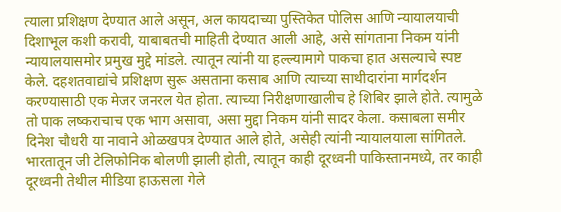त्याला प्रशिक्षण देण्यात आले असून, अल कायदाच्या पुस्तिकेत पोलिस आणि न्यायालयाची दिशाभूल कशी करावी, याबाबतची माहिती देण्यात आली आहे, असे सांगताना निकम यांनी न्यायालयासमोर प्रमुख मुद्दे मांडले. त्यातून त्यांनी या हल्ल्यामागे पाकचा हात असल्याचे स्पष्ट केले. दहशतवाद्यांचे प्रशिक्षण सुरू असताना कसाब आणि त्याच्या साथीदारांना मार्गदर्शन करण्यासाठी एक मेजर जनरल येत होता. त्याच्या निरीक्षणाखालीच हे शिबिर झाले होते. त्यामुळे तो पाक लष्कराचाच एक भाग असावा, असा मुद्दा निकम यांनी सादर केला. कसाबला समीर दिनेश चौधरी या नावाने ओळखपत्र देण्यात आले होते, असेही त्यांनी न्यायालयाला सांगितले. भारतातून जी टेलिफोनिक बोलणी झाली होती, त्यातून काही दूरध्वनी पाकिस्तानमध्ये, तर काही दूरध्वनी तेथील मीडिया हाऊसला गेले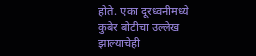होते. एका दूरध्वनीमध्ये कुबेर बोटीचा उल्लेख झाल्याचेही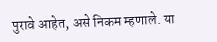पुरावे आहेत, असे निकम म्हणाले. या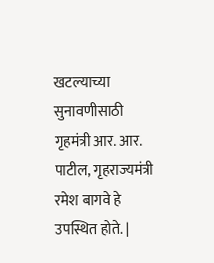खटल्याच्या सुनावणीसाठी गृहमंत्री आर. आर. पाटील, गृहराज्यमंत्री रमेश बागवे हे उपस्थित होते. |